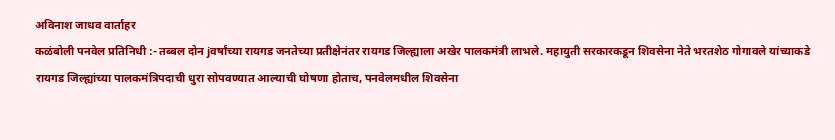अविनाश जाधव वार्ताहर
कळंबोली पनवेल प्रतिनिधी :- तब्बल दोन jवर्षांच्या रायगड जनतेच्या प्रतीक्षेनंतर रायगड जिल्ह्याला अखेर पालकमंत्री लाभले. महायुती सरकारकडून शिवसेना नेते भरतशेठ गोगावले यांच्याकडे रायगड जिल्ह्यांच्या पालकमंत्रिपदाची धुरा सोपवण्यात आल्याची घोषणा होताच, पनवेलमधील शिवसेना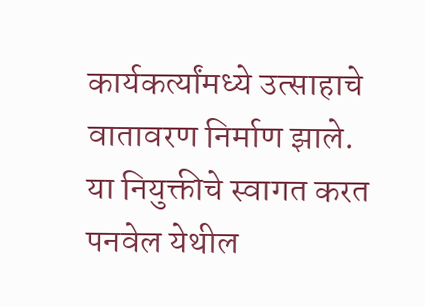कार्यकर्त्यांमध्ये उत्साहाचे वातावरण निर्माण झाले. या नियुक्तीचे स्वागत करत पनवेल येथील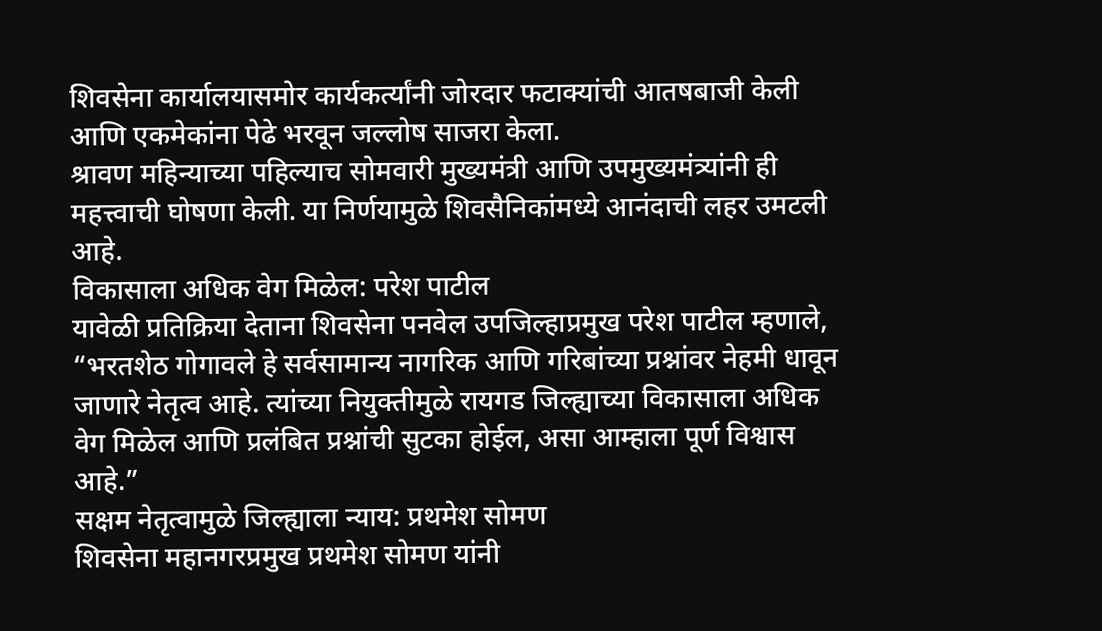शिवसेना कार्यालयासमोर कार्यकर्त्यांनी जोरदार फटाक्यांची आतषबाजी केली आणि एकमेकांना पेढे भरवून जल्लोष साजरा केला.
श्रावण महिन्याच्या पहिल्याच सोमवारी मुख्यमंत्री आणि उपमुख्यमंत्र्यांनी ही महत्त्वाची घोषणा केली. या निर्णयामुळे शिवसैनिकांमध्ये आनंदाची लहर उमटली आहे.
विकासाला अधिक वेग मिळेल: परेश पाटील
यावेळी प्रतिक्रिया देताना शिवसेना पनवेल उपजिल्हाप्रमुख परेश पाटील म्हणाले, “भरतशेठ गोगावले हे सर्वसामान्य नागरिक आणि गरिबांच्या प्रश्नांवर नेहमी धावून जाणारे नेतृत्व आहे. त्यांच्या नियुक्तीमुळे रायगड जिल्ह्याच्या विकासाला अधिक वेग मिळेल आणि प्रलंबित प्रश्नांची सुटका होईल, असा आम्हाला पूर्ण विश्वास आहे.”
सक्षम नेतृत्वामुळे जिल्ह्याला न्याय: प्रथमेश सोमण
शिवसेना महानगरप्रमुख प्रथमेश सोमण यांनी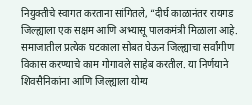नियुक्तीचे स्वागत करताना सांगितले, “दीर्घ काळानंतर रायगड जिल्ह्याला एक सक्षम आणि अभ्यासू पालकमंत्री मिळाला आहे. समाजातील प्रत्येक घटकाला सोबत घेऊन जिल्ह्याचा सर्वांगीण विकास करण्याचे काम गोगावले साहेब करतील. या निर्णयाने शिवसैनिकांना आणि जिल्ह्याला योग्य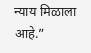न्याय मिळाला आहे.”